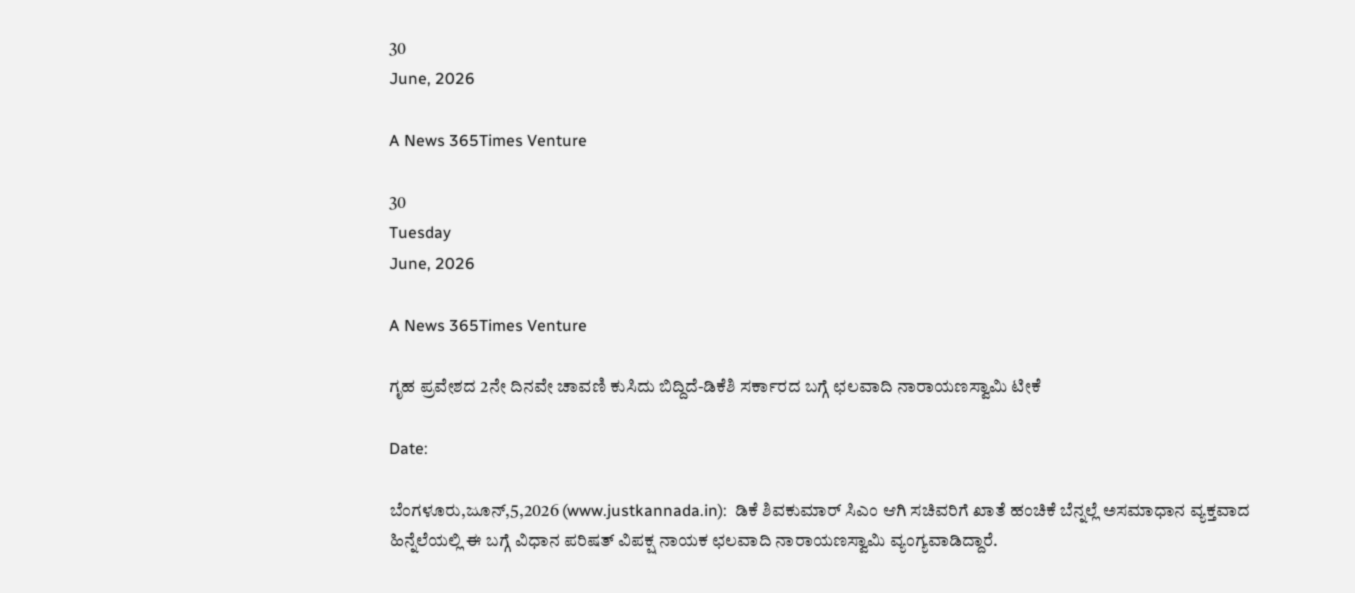30
June, 2026

A News 365Times Venture

30
Tuesday
June, 2026

A News 365Times Venture

ಗೃಹ ಪ್ರವೇಶದ 2ನೇ ದಿನವೇ ಚಾವಣಿ ಕುಸಿದು ಬಿದ್ದಿದೆ-ಡಿಕೆಶಿ ಸರ್ಕಾರದ ಬಗ್ಗೆ ಛಲವಾದಿ ನಾರಾಯಣಸ್ವಾಮಿ ಟೀಕೆ

Date:

ಬೆಂಗಳೂರು,ಜೂನ್,5,2026 (www.justkannada.in):  ಡಿಕೆ ಶಿವಕುಮಾರ್ ಸಿಎಂ ಆಗಿ ಸಚಿವರಿಗೆ ಖಾತೆ ಹಂಚಿಕೆ ಬೆನ್ನಲ್ಲೆ ಅಸಮಾಧಾನ ವ್ಯಕ್ತವಾದ ಹಿನ್ನೆಲೆಯಲ್ಲಿ ಈ ಬಗ್ಗೆ ವಿಧಾನ ಪರಿಷತ್ ವಿಪಕ್ಷ ನಾಯಕ ಛಲವಾದಿ ನಾರಾಯಣಸ್ವಾಮಿ ವ್ಯಂಗ್ಯವಾಡಿದ್ದಾರೆ.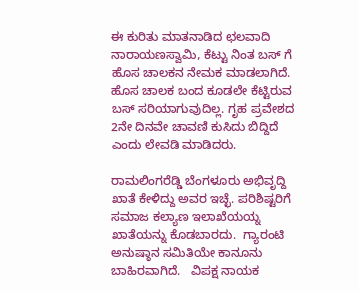ಈ ಕುರಿತು ಮಾತನಾಡಿದ ಛಲವಾದಿ ನಾರಾಯಣಸ್ವಾಮಿ, ಕೆಟ್ಟು ನಿಂತ ಬಸ್ ಗೆ ಹೊಸ ಚಾಲಕನ ನೇಮಕ ಮಾಡಲಾಗಿದೆ. ಹೊಸ ಚಾಲಕ ಬಂದ ಕೂಡಲೇ ಕೆಟ್ಟಿರುವ ಬಸ್ ಸರಿಯಾಗುವುದಿಲ್ಲ. ಗೃಹ ಪ್ರವೇಶದ 2ನೇ ದಿನವೇ ಚಾವಣಿ ಕುಸಿದು ಬಿದ್ದಿದೆ ಎಂದು ಲೇವಡಿ ಮಾಡಿದರು.

ರಾಮಲಿಂಗರೆಡ್ಡಿ ಬೆಂಗಳೂರು ಅಭಿವೃದ್ದಿ ಖಾತೆ ಕೇಳಿದ್ದು ಅವರ ಇಚ್ಛೆ. ಪರಿಶಿಷ್ಟರಿಗೆ ಸಮಾಜ ಕಲ್ಯಾಣ ಇಲಾಖೆಯಯ್ನ ಖಾತೆಯನ್ನು ಕೊಡಬಾರದು.  ಗ್ಯಾರಂಟಿ ಅನುಷ್ಠಾನ ಸಮಿತಿಯೇ ಕಾನೂನು ಬಾಹಿರವಾಗಿದೆ.   ವಿಪಕ್ಷ ನಾಯಕ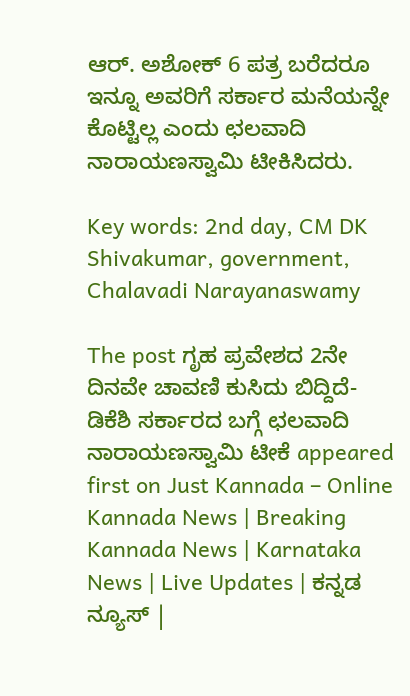ಆರ್. ಅಶೋಕ್ 6 ಪತ್ರ ಬರೆದರೂ ಇನ್ನೂ ಅವರಿಗೆ ಸರ್ಕಾರ ಮನೆಯನ್ನೇ ಕೊಟ್ಟಿಲ್ಲ ಎಂದು ಛಲವಾದಿ ನಾರಾಯಣಸ್ವಾಮಿ ಟೀಕಿಸಿದರು.

Key words: 2nd day, CM DK Shivakumar, government, Chalavadi Narayanaswamy

The post ಗೃಹ ಪ್ರವೇಶದ 2ನೇ ದಿನವೇ ಚಾವಣಿ ಕುಸಿದು ಬಿದ್ದಿದೆ-ಡಿಕೆಶಿ ಸರ್ಕಾರದ ಬಗ್ಗೆ ಛಲವಾದಿ ನಾರಾಯಣಸ್ವಾಮಿ ಟೀಕೆ appeared first on Just Kannada – Online Kannada News | Breaking Kannada News | Karnataka News | Live Updates | ಕನ್ನಡ ನ್ಯೂಸ್ |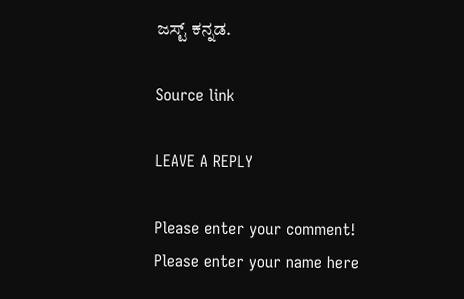ಜಸ್ಟ್ ಕನ್ನಡ.

Source link

LEAVE A REPLY

Please enter your comment!
Please enter your name here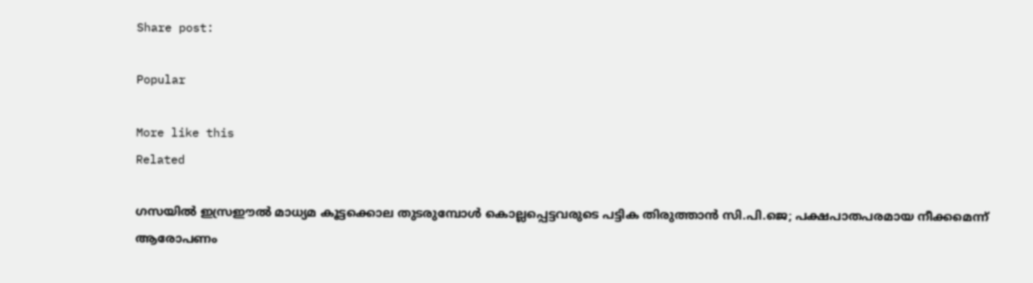Share post:

Popular

More like this
Related

ഗസയില്‍ ഇസ്രഈല്‍ മാധ്യമ കൂട്ടക്കൊല തുടരുമ്പോള്‍ കൊല്ലപ്പെട്ടവരുടെ പട്ടിക തിരുത്താന്‍ സി.പി.ജെ; പക്ഷപാതപരമായ നീക്കമെന്ന് ആരോപണം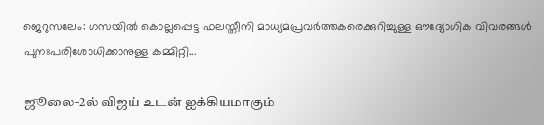ജെറുസലേം: ഗസയില്‍ കൊല്ലപ്പെട്ട ഫലസ്തീനി മാധ്യമപ്രവര്‍ത്തകരെക്കുറിച്ചുള്ള ഔദ്യോഗിക വിവരങ്ങള്‍ പുനഃപരിശോധിക്കാനുള്ള കമ്മിറ്റി...

ஜூலை-2ல் விஜய் உடன் ஐக்கியமாகும்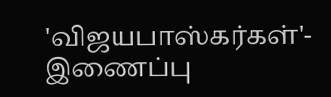'விஜயபாஸ்கர்கள்'- இணைப்பு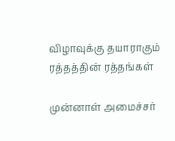விழாவுக்கு தயாராகும் ரத்தத்தின் ரத்தங்கள்

முன்னாள் அமைச்சர்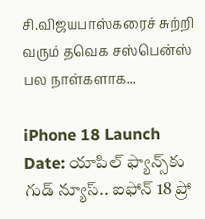சி.விஜயபாஸ்கரைச் சுற்றி வரும் தவெக சஸ்பென்ஸ் பல நாள்களாக...

iPhone 18 Launch Date: యాపిల్ ఫ్యాన్స్‌కు గుడ్ న్యూస్.. ఐఫోన్ 18 ప్రో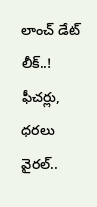లాంచ్ డేట్ లీక్..! ఫీచర్లు, ధరలు వైరల్..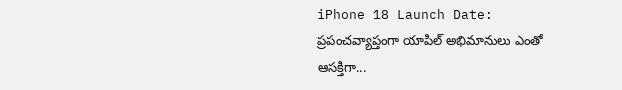iPhone 18 Launch Date: ప్రపంచవ్యాప్తంగా యాపిల్ అభిమానులు ఎంతో ఆసక్తిగా...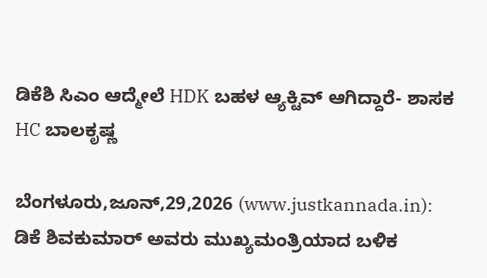ಡಿಕೆಶಿ ಸಿಎಂ ಆದ್ಮೇಲೆ HDK ಬಹಳ ಆ್ಯಕ್ಟಿವ್ ಆಗಿದ್ದಾರೆ- ಶಾಸಕ HC ಬಾಲಕೃಷ್ಣ

ಬೆಂಗಳೂರು,ಜೂನ್,29,2026 (www.justkannada.in): ಡಿಕೆ ಶಿವಕುಮಾರ್ ಅವರು ಮುಖ್ಯಮಂತ್ರಿಯಾದ ಬಳಿಕ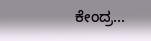ಕೇಂದ್ರ...